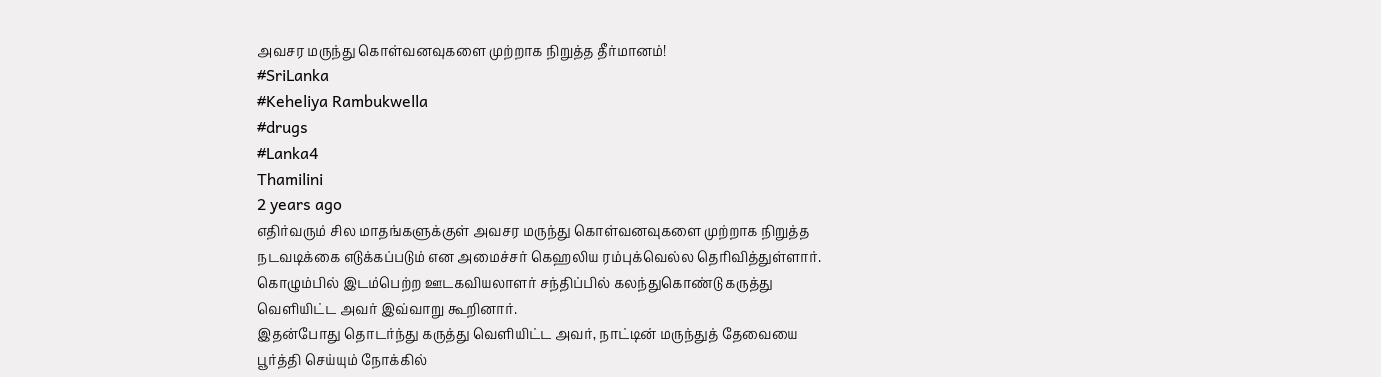அவசர மருந்து கொள்வனவுகளை முற்றாக நிறுத்த தீர்மானம்!
#SriLanka
#Keheliya Rambukwella
#drugs
#Lanka4
Thamilini
2 years ago
எதிர்வரும் சில மாதங்களுக்குள் அவசர மருந்து கொள்வனவுகளை முற்றாக நிறுத்த நடவடிக்கை எடுக்கப்படும் என அமைச்சர் கெஹலிய ரம்புக்வெல்ல தெரிவித்துள்ளார்.
கொழும்பில் இடம்பெற்ற ஊடகவியலாளர் சந்திப்பில் கலந்துகொண்டு கருத்து வெளியிட்ட அவர் இவ்வாறு கூறினார்.
இதன்போது தொடர்ந்து கருத்து வெளியிட்ட அவர், நாட்டின் மருந்துத் தேவையை பூர்த்தி செய்யும் நோக்கில்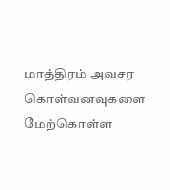மாத்திரம் அவசர கொள்வனவுகளை மேற்கொள்ள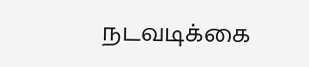நடவடிக்கை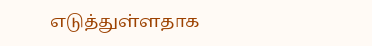எடுத்துள்ளதாக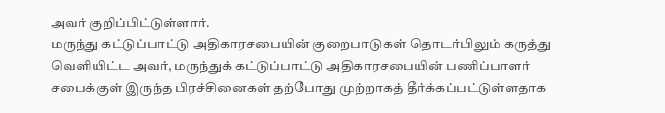அவர் குறிப்பிட்டுள்ளார்.
மருந்து கட்டுப்பாட்டு அதிகாரசபையின் குறைபாடுகள் தொடர்பிலும் கருத்து வெளியிட்ட அவர், மருந்துக் கட்டுப்பாட்டு அதிகாரசபையின் பணிப்பாளர் சபைக்குள் இருந்த பிரச்சினைகள் தற்போது முற்றாகத் தீர்க்கப்பட்டுள்ளதாக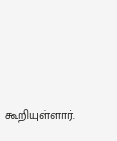கூறியுள்ளார்.